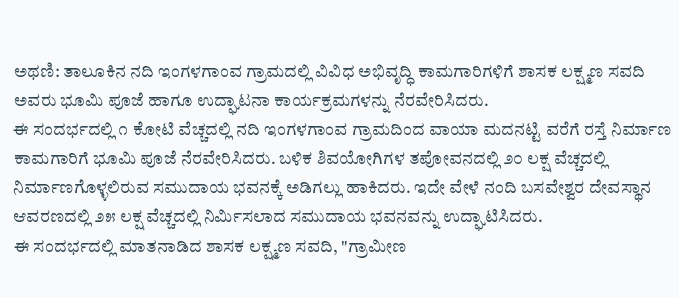ಅಥಣಿ: ತಾಲೂಕಿನ ನದಿ ಇಂಗಳಗಾಂವ ಗ್ರಾಮದಲ್ಲಿ ವಿವಿಧ ಅಭಿವೃದ್ಧಿ ಕಾಮಗಾರಿಗಳಿಗೆ ಶಾಸಕ ಲಕ್ಷ್ಮಣ ಸವದಿ ಅವರು ಭೂಮಿ ಪೂಜೆ ಹಾಗೂ ಉದ್ಘಾಟನಾ ಕಾರ್ಯಕ್ರಮಗಳನ್ನು ನೆರವೇರಿಸಿದರು.
ಈ ಸಂದರ್ಭದಲ್ಲಿ ೧ ಕೋಟಿ ವೆಚ್ಚದಲ್ಲಿ ನದಿ ಇಂಗಳಗಾಂವ ಗ್ರಾಮದಿಂದ ವಾಯಾ ಮದನಟ್ಟಿ ವರೆಗೆ ರಸ್ತೆ ನಿರ್ಮಾಣ ಕಾಮಗಾರಿಗೆ ಭೂಮಿ ಪೂಜೆ ನೆರವೇರಿಸಿದರು. ಬಳಿಕ ಶಿವಯೋಗಿಗಳ ತಪೋವನದಲ್ಲಿ ೨೦ ಲಕ್ಷ ವೆಚ್ಚದಲ್ಲಿ ನಿರ್ಮಾಣಗೊಳ್ಳಲಿರುವ ಸಮುದಾಯ ಭವನಕ್ಕೆ ಅಡಿಗಲ್ಲು ಹಾಕಿದರು. ಇದೇ ವೇಳೆ ನಂದಿ ಬಸವೇಶ್ವರ ದೇವಸ್ಥಾನ ಆವರಣದಲ್ಲಿ ೨೫ ಲಕ್ಷ ವೆಚ್ಚದಲ್ಲಿ ನಿರ್ಮಿಸಲಾದ ಸಮುದಾಯ ಭವನವನ್ನು ಉದ್ಘಾಟಿಸಿದರು.
ಈ ಸಂದರ್ಭದಲ್ಲಿ ಮಾತನಾಡಿದ ಶಾಸಕ ಲಕ್ಷ್ಮಣ ಸವದಿ, "ಗ್ರಾಮೀಣ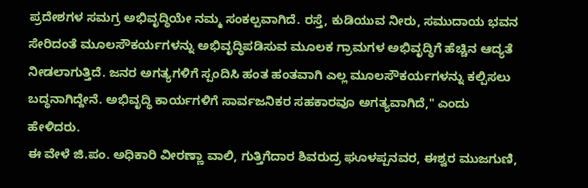ಪ್ರದೇಶಗಳ ಸಮಗ್ರ ಅಭಿವೃದ್ಧಿಯೇ ನಮ್ಮ ಸಂಕಲ್ಪವಾಗಿದೆ. ರಸ್ತೆ, ಕುಡಿಯುವ ನೀರು, ಸಮುದಾಯ ಭವನ ಸೇರಿದಂತೆ ಮೂಲಸೌಕರ್ಯಗಳನ್ನು ಅಭಿವೃದ್ಧಿಪಡಿಸುವ ಮೂಲಕ ಗ್ರಾಮಗಳ ಅಭಿವೃದ್ಧಿಗೆ ಹೆಚ್ಚಿನ ಆದ್ಯತೆ ನೀಡಲಾಗುತ್ತಿದೆ. ಜನರ ಅಗತ್ಯಗಳಿಗೆ ಸ್ಪಂದಿಸಿ ಹಂತ ಹಂತವಾಗಿ ಎಲ್ಲ ಮೂಲಸೌಕರ್ಯಗಳನ್ನು ಕಲ್ಪಿಸಲು ಬದ್ಧನಾಗಿದ್ದೇನೆ. ಅಭಿವೃದ್ಧಿ ಕಾರ್ಯಗಳಿಗೆ ಸಾರ್ವಜನಿಕರ ಸಹಕಾರವೂ ಅಗತ್ಯವಾಗಿದೆ," ಎಂದು ಹೇಳಿದರು.
ಈ ವೇಳೆ ಜಿ.ಪಂ. ಅಧಿಕಾರಿ ವೀರಣ್ಣಾ ವಾಲಿ, ಗುತ್ತಿಗೆದಾರ ಶಿವರುದ್ರ ಘೂಳಪ್ಪನವರ, ಈಶ್ವರ ಮುಜಗುಣಿ,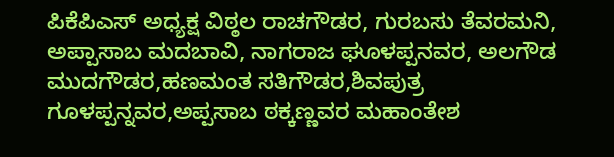ಪಿಕೆಪಿಎಸ್ ಅಧ್ಯಕ್ಷ ವಿಠ್ಠಲ ರಾಚಗೌಡರ, ಗುರಬಸು ತೆವರಮನಿ, ಅಪ್ಪಾಸಾಬ ಮದಬಾವಿ, ನಾಗರಾಜ ಘೂಳಪ್ಪನವರ, ಅಲಗೌಡ ಮುದಗೌಡರ,ಹಣಮಂತ ಸತಿಗೌಡರ,ಶಿವಪುತ್ರ ಗೂಳಪ್ಪನ್ನವರ,ಅಪ್ಪಸಾಬ ಠಕ್ಕಣ್ಣವರ ಮಹಾಂತೇಶ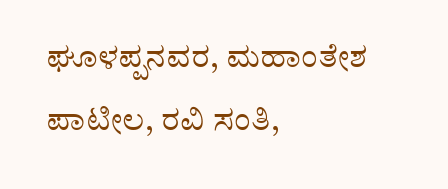ಘೂಳಪ್ಪನವರ, ಮಹಾಂತೇಶ ಪಾಟೀಲ, ರವಿ ಸಂತಿ,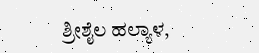ಶ್ರೀಶೈಲ ಹಲ್ಯಾಳ,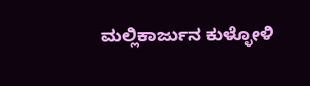ಮಲ್ಲಿಕಾರ್ಜುನ ಕುಳ್ಳೋಳಿ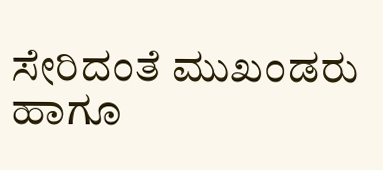ಸೇರಿದಂತೆ ಮುಖಂಡರು ಹಾಗೂ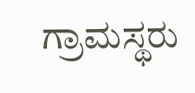ಗ್ರಾಮಸ್ಥರು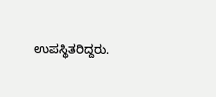ಉಪಸ್ಥಿತರಿದ್ದರು.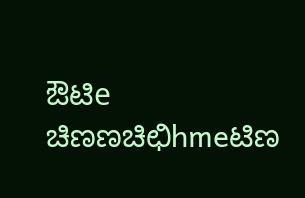ಔಟಿe ಚಿಣಣಚಿಛಿhmeಟಿಣ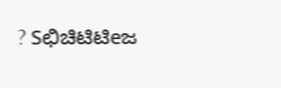? Sಛಿಚಿಟಿಟಿeಜ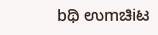bಥಿ ಉmಚಿiಟ